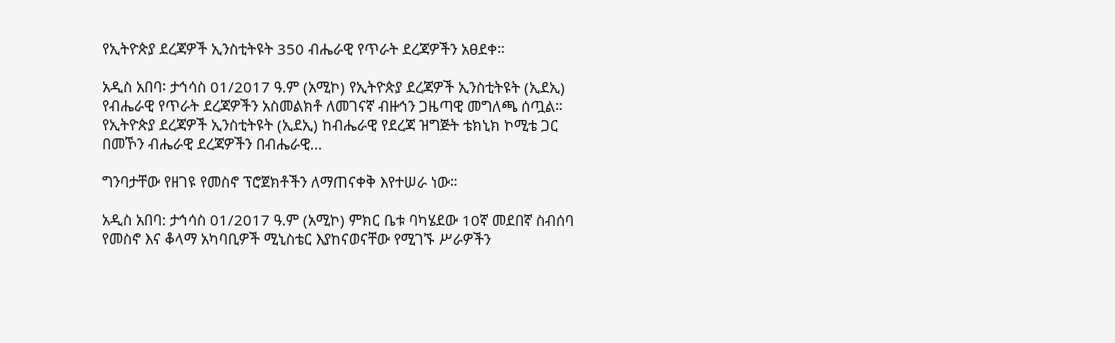የኢትዮጵያ ደረጃዎች ኢንስቲትዩት 350 ብሔራዊ የጥራት ደረጃዎችን አፀደቀ።

አዲስ አበባ፡ ታኅሳስ 01/2017 ዓ.ም (አሚኮ) የኢትዮጵያ ደረጃዎች ኢንስቲትዩት (ኢደኢ) የብሔራዊ የጥራት ደረጃዎችን አስመልክቶ ለመገናኛ ብዙኅን ጋዜጣዊ መግለጫ ሰጧል። የኢትዮጵያ ደረጃዎች ኢንስቲትዩት (ኢደኢ) ከብሔራዊ የደረጃ ዝግጅት ቴክኒክ ኮሚቴ ጋር በመኾን ብሔራዊ ደረጃዎችን በብሔራዊ...

ግንባታቸው የዘገዩ የመስኖ ፕሮጀክቶችን ለማጠናቀቅ እየተሠራ ነው።

አዲስ አበባ: ታኅሳስ 01/2017 ዓ.ም (አሚኮ) ምክር ቤቱ ባካሄደው 10ኛ መደበኛ ስብሰባ የመስኖ እና ቆላማ አካባቢዎች ሚኒስቴር እያከናወናቸው የሚገኙ ሥራዎችን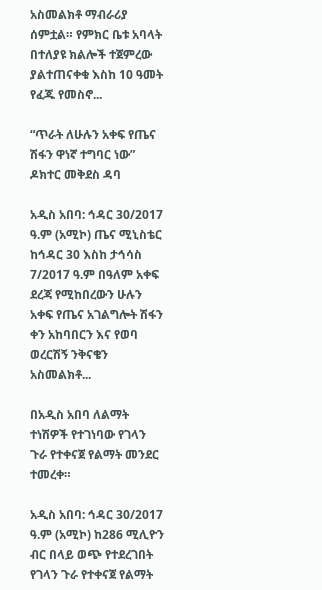አስመልክቶ ማብራሪያ ሰምቷል። የምክር ቤቱ አባላት በተለያዩ ክልሎች ተጀምረው ያልተጠናቀቁ እስከ 10 ዓመት የፈጁ የመስኖ...

“ጥራት ለሁሉን አቀፍ የጤና ሽፋን ዋነኛ ተግባር ነው” ዶክተር መቅደስ ዳባ

አዲስ አበባ: ኅዳር 30/2017 ዓ.ም (አሚኮ) ጤና ሚኒስቴር ከኅዳር 30 እስከ ታኅሳስ 7/2017 ዓ.ም በዓለም አቀፍ ደረጃ የሚከበረውን ሁሉን አቀፍ የጤና አገልግሎት ሽፋን ቀን አከባበርን እና የወባ ወረርሽኝ ንቅናቄን አስመልክቶ...

በአዲስ አበባ ለልማት ተነሽዎች የተገነባው የገላን ጉራ የተቀናጀ የልማት መንደር ተመረቀ።

አዲስ አበባ: ኅዳር 30/2017 ዓ.ም (አሚኮ) ከ286 ሚሊዮን ብር በላይ ወጭ የተደረገበት የገላን ጉራ የተቀናጀ የልማት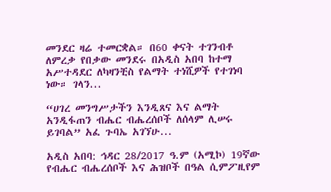መንደር ዛሬ ተመርቋል። በ60 ቀናት ተገንብቶ ለምረቃ የበቃው መንደሩ በአዲስ አበባ ከተማ አሥተዳደር ለካዛንቺስ የልማት ተነሺዎች የተገነባ ነው። ገላን...

“ሀገረ መንግሥታችን እንዲጸና እና ልማት አንዲፋጠን ብሔር ብሔረሰቦች ለሰላም ሊሠሩ ይገባል” አፈ ጉባኤ አገኘሁ...

አዲስ አበባ: ኅዳር 28/2017 ዓ.ም (አሚኮ) 19ኛው የብሔር ብሔረሰቦች እና ሕዝቦች በዓል ሲምፖዚየም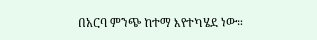በአርባ ምንጭ ከተማ እየተካሄደ ነው።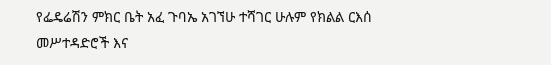የፌዴሬሽን ምክር ቤት አፈ ጉባኤ አገኘሁ ተሻገር ሁሉም የክልል ርእሰ መሥተዳድሮች እና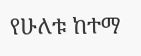የሁለቱ ከተማ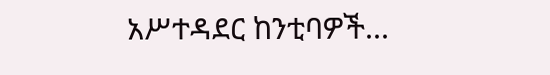አሥተዳደር ከንቲባዎች...